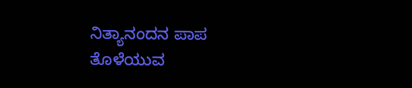ನಿತ್ಯಾನಂದನ ಪಾಪ ತೊಳೆಯುವ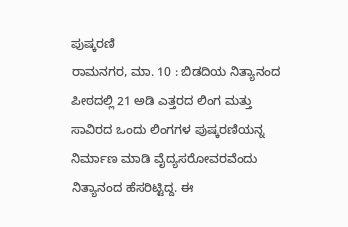ಪುಷ್ಕರಣಿ
ರಾಮನಗರ, ಮಾ. 10 : ಬಿಡದಿಯ ನಿತ್ಯಾನಂದ ಪೀಠದಲ್ಲಿ 21 ಅಡಿ ಎತ್ತರದ ಲಿಂಗ ಮತ್ತು ಸಾವಿರದ ಒಂದು ಲಿಂಗಗಳ ಪುಷ್ಕರಣಿಯನ್ನ ನಿರ್ಮಾಣ ಮಾಡಿ ವೈದ್ಯಸರೋವರವೆಂದು ನಿತ್ಯಾನಂದ ಹೆಸರಿಟ್ಟಿದ್ದ. ಈ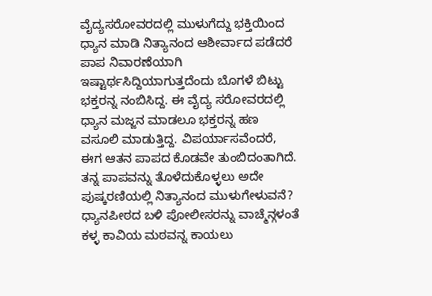ವೈದ್ಯಸರೋವರದಲ್ಲಿ ಮುಳುಗೆದ್ದು ಭಕ್ತಿಯಿಂದ ಧ್ಯಾನ ಮಾಡಿ ನಿತ್ಯಾನಂದ ಆಶೀರ್ವಾದ ಪಡೆದರೆ ಪಾಪ ನಿವಾರಣೆಯಾಗಿ ಇಷ್ಟಾರ್ಥಸಿದ್ದಿಯಾಗುತ್ತದೆಂದು ಬೊಗಳೆ ಬಿಟ್ಟು ಭಕ್ತರನ್ನ ನಂಬಿಸಿದ್ದ. ಈ ವೈದ್ಯ ಸರೋವರದಲ್ಲಿ ಧ್ಯಾನ ಮಜ್ಜನ ಮಾಡಲೂ ಭಕ್ತರನ್ನ ಹಣ ವಸೂಲಿ ಮಾಡುತ್ತಿದ್ದ. ವಿಪರ್ಯಾಸವೆಂದರೆ, ಈಗ ಆತನ ಪಾಪದ ಕೊಡವೇ ತುಂಬಿದಂತಾಗಿದೆ. ತನ್ನ ಪಾಪವನ್ನು ತೊಳೆದುಕೊಳ್ಳಲು ಅದೇ ಪುಷ್ಕರಣಿಯಲ್ಲಿ ನಿತ್ಯಾನಂದ ಮುಳುಗೇಳುವನೆ?
ಧ್ಯಾನಪೀಠದ ಬಳಿ ಪೋಲೀಸರನ್ನು ವಾಚ್ಮೆನ್ಗಳಂತೆ ಕಳ್ಳ ಕಾವಿಯ ಮಠವನ್ನ ಕಾಯಲು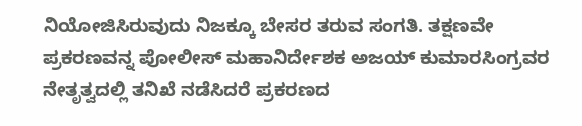ನಿಯೋಜಿಸಿರುವುದು ನಿಜಕ್ಕೂ ಬೇಸರ ತರುವ ಸಂಗತಿ. ತಕ್ಷಣವೇ ಪ್ರಕರಣವನ್ನ ಪೋಲೀಸ್ ಮಹಾನಿರ್ದೇಶಕ ಅಜಯ್ ಕುಮಾರಸಿಂಗ್ರವರ ನೇತೃತ್ವದಲ್ಲಿ ತನಿಖೆ ನಡೆಸಿದರೆ ಪ್ರಕರಣದ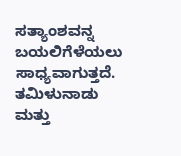ಸತ್ಯಾಂಶವನ್ನ ಬಯಲಿಗೆಳೆಯಲು ಸಾಧ್ಯವಾಗುತ್ತದೆ. ತಮಿಳುನಾಡು ಮತ್ತು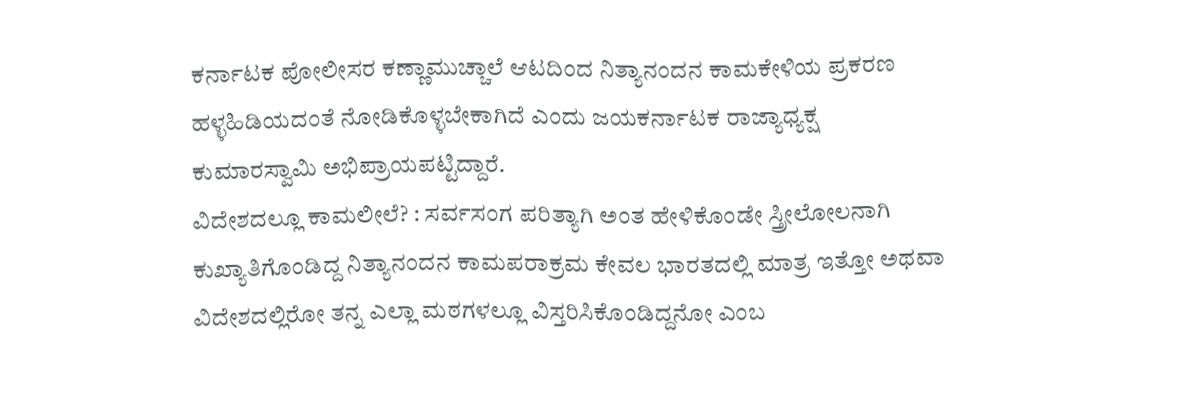ಕರ್ನಾಟಕ ಪೋಲೀಸರ ಕಣ್ಣಾಮುಚ್ಚಾಲೆ ಆಟದಿಂದ ನಿತ್ಯಾನಂದನ ಕಾಮಕೇಳಿಯ ಪ್ರಕರಣ ಹಳ್ಳಹಿಡಿಯದಂತೆ ನೋಡಿಕೊಳ್ಳಬೇಕಾಗಿದೆ ಎಂದು ಜಯಕರ್ನಾಟಕ ರಾಜ್ಯಾಧ್ಯಕ್ಷ ಕುಮಾರಸ್ವಾಮಿ ಅಭಿಪ್ರಾಯಪಟ್ಟಿದ್ದಾರೆ.
ವಿದೇಶದಲ್ಲೂ ಕಾಮಲೀಲೆ? : ಸರ್ವಸಂಗ ಪರಿತ್ಯಾಗಿ ಅಂತ ಹೇಳಿಕೊಂಡೇ ಸ್ತ್ರೀಲೋಲನಾಗಿ ಕುಖ್ಯಾತಿಗೊಂಡಿದ್ದ ನಿತ್ಯಾನಂದನ ಕಾಮಪರಾಕ್ರಮ ಕೇವಲ ಭಾರತದಲ್ಲಿ ಮಾತ್ರ ಇತ್ತೋ ಅಥವಾ ವಿದೇಶದಲ್ಲಿರೋ ತನ್ನ ಎಲ್ಲಾ ಮಠಗಳಲ್ಲೂ ವಿಸ್ತರಿಸಿಕೊಂಡಿದ್ದನೋ ಎಂಬ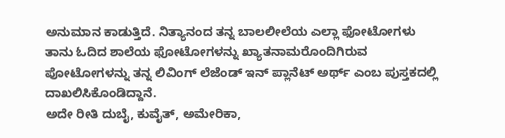ಅನುಮಾನ ಕಾಡುತ್ತಿದೆ. ನಿತ್ಯಾನಂದ ತನ್ನ ಬಾಲಲೀಲೆಯ ಎಲ್ಲಾ ಫೋಟೋಗಳು ತಾನು ಓದಿದ ಶಾಲೆಯ ಫೋಟೋಗಳನ್ನು ಖ್ಯಾತನಾಮರೊಂದಿಗಿರುವ ಪೋಟೋಗಳನ್ನು ತನ್ನ ಲಿವಿಂಗ್ ಲೆಜೆಂಡ್ ಇನ್ ಪ್ಲಾನೆಟ್ ಅರ್ಥ್ ಎಂಬ ಪುಸ್ತಕದಲ್ಲಿ ದಾಖಲಿಸಿಕೊಂಡಿದ್ದಾನೆ.
ಅದೇ ರೀತಿ ದುಬೈ, ಕುವೈತ್, ಅಮೇರಿಕಾ,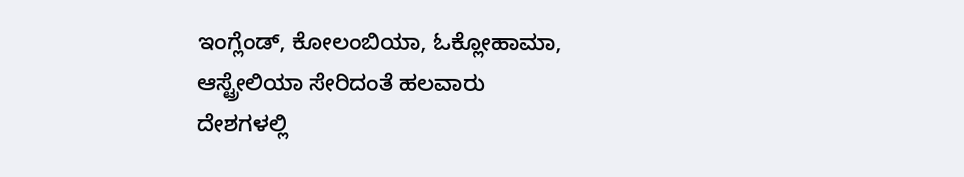ಇಂಗ್ಲೆಂಡ್, ಕೋಲಂಬಿಯಾ, ಓಕ್ಲೋಹಾಮಾ, ಆಸ್ಟ್ರೇಲಿಯಾ ಸೇರಿದಂತೆ ಹಲವಾರು ದೇಶಗಳಲ್ಲಿ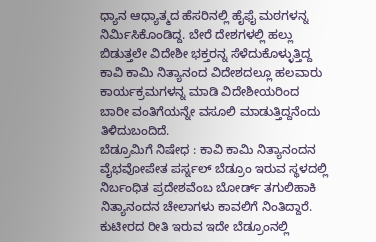ಧ್ಯಾನ ಆಧ್ಯಾತ್ಮದ ಹೆಸರಿನಲ್ಲಿ ಹೈಫೈ ಮಠಗಳನ್ನ ನಿರ್ಮಿಸಿಕೊಂಡಿದ್ದ. ಬೇರೆ ದೇಶಗಳಲ್ಲಿ ಹಲ್ಲು ಬಿಡುತ್ತಲೇ ವಿದೇಶೀ ಭಕ್ತರನ್ನ ಸೆಳೆದುಕೊಳ್ಳುತ್ತಿದ್ದ ಕಾವಿ ಕಾಮಿ ನಿತ್ಯಾನಂದ ವಿದೇಶದಲ್ಲೂ ಹಲವಾರು ಕಾರ್ಯಕ್ರಮಗಳನ್ನ ಮಾಡಿ ವಿದೇಶೀಯರಿಂದ ಬಾರೀ ವಂತಿಗೆಯನ್ನೇ ವಸೂಲಿ ಮಾಡುತ್ತಿದ್ದನೆಂದು ತಿಳಿದುಬಂದಿದೆ.
ಬೆಡ್ರೂಮಿಗೆ ನಿಷೇಧ : ಕಾವಿ ಕಾಮಿ ನಿತ್ಯಾನಂದನ ವೈಭವೋಪೇತ ಪರ್ಸ್ನಲ್ ಬೆಡ್ರೂಂ ಇರುವ ಸ್ಥಳದಲ್ಲಿ ನಿರ್ಬಂಧಿತ ಪ್ರದೇಶವೆಂಬ ಬೋರ್ಡ್ ತಗುಲಿಹಾಕಿ ನಿತ್ಯಾನಂದನ ಚೇಲಾಗಳು ಕಾವಲಿಗೆ ನಿಂತಿದ್ದಾರೆ. ಕುಟೀರದ ರೀತಿ ಇರುವ ಇದೇ ಬೆಡ್ರೂಂನಲ್ಲಿ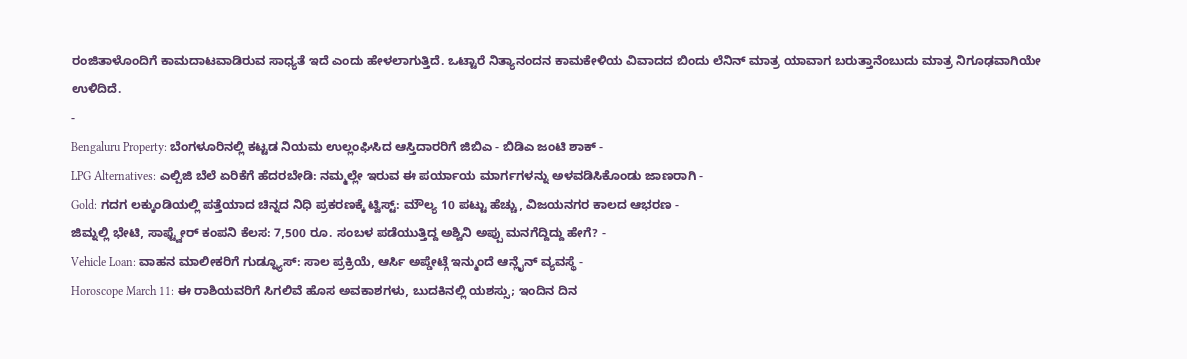ರಂಜಿತಾಳೊಂದಿಗೆ ಕಾಮದಾಟವಾಡಿರುವ ಸಾಧ್ಯತೆ ಇದೆ ಎಂದು ಹೇಳಲಾಗುತ್ತಿದೆ. ಒಟ್ಟಾರೆ ನಿತ್ಯಾನಂದನ ಕಾಮಕೇಳಿಯ ವಿವಾದದ ಬಿಂದು ಲೆನಿನ್ ಮಾತ್ರ ಯಾವಾಗ ಬರುತ್ತಾನೆಂಬುದು ಮಾತ್ರ ನಿಗೂಢವಾಗಿಯೇ ಉಳಿದಿದೆ.
-
Bengaluru Property: ಬೆಂಗಳೂರಿನಲ್ಲಿ ಕಟ್ಟಡ ನಿಯಮ ಉಲ್ಲಂಘಿಸಿದ ಆಸ್ತಿದಾರರಿಗೆ ಜಿಬಿಎ - ಬಿಡಿಎ ಜಂಟಿ ಶಾಕ್ -
LPG Alternatives: ಎಲ್ಪಿಜಿ ಬೆಲೆ ಏರಿಕೆಗೆ ಹೆದರಬೇಡಿ: ನಮ್ಮಲ್ಲೇ ಇರುವ ಈ ಪರ್ಯಾಯ ಮಾರ್ಗಗಳನ್ನು ಅಳವಡಿಸಿಕೊಂಡು ಜಾಣರಾಗಿ -
Gold: ಗದಗ ಲಕ್ಕುಂಡಿಯಲ್ಲಿ ಪತ್ತೆಯಾದ ಚಿನ್ನದ ನಿಧಿ ಪ್ರಕರಣಕ್ಕೆ ಟ್ವಿಸ್ಟ್: ಮೌಲ್ಯ 10 ಪಟ್ಟು ಹೆಚ್ಚು, ವಿಜಯನಗರ ಕಾಲದ ಆಭರಣ -
ಜಿಮ್ನಲ್ಲಿ ಭೇಟಿ, ಸಾಫ್ಟ್ವೇರ್ ಕಂಪನಿ ಕೆಲಸ: 7,500 ರೂ. ಸಂಬಳ ಪಡೆಯುತ್ತಿದ್ದ ಅಶ್ವಿನಿ ಅಪ್ಪು ಮನಗೆದ್ದಿದ್ದು ಹೇಗೆ? -
Vehicle Loan: ವಾಹನ ಮಾಲೀಕರಿಗೆ ಗುಡ್ನ್ಯೂಸ್: ಸಾಲ ಪ್ರಕ್ರಿಯೆ, ಆರ್ಸಿ ಅಪ್ಡೇಟ್ಗೆ ಇನ್ಮುಂದೆ ಆನ್ಲೈನ್ ವ್ಯವಸ್ಥೆ -
Horoscope March 11: ಈ ರಾಶಿಯವರಿಗೆ ಸಿಗಲಿವೆ ಹೊಸ ಅವಕಾಶಗಳು, ಬುದಕಿನಲ್ಲಿ ಯಶಸ್ಸು; ಇಂದಿನ ದಿನ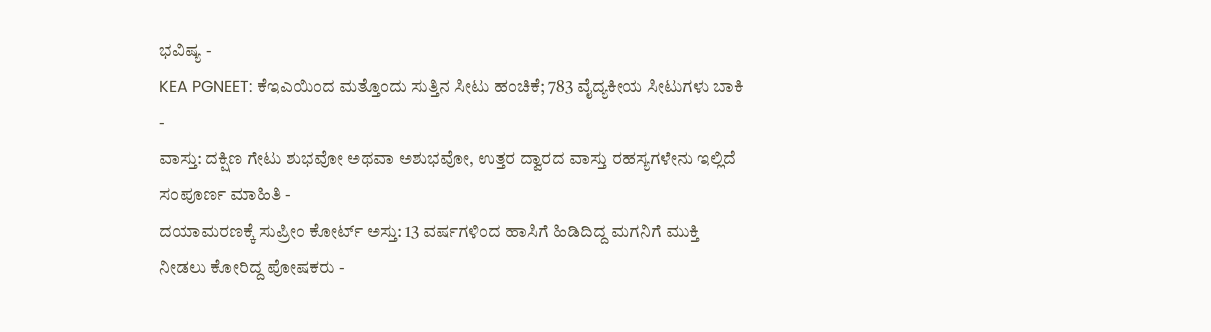ಭವಿಷ್ಯ -
KEA PGNEET: ಕೆಇಎಯಿಂದ ಮತ್ತೊಂದು ಸುತ್ತಿನ ಸೀಟು ಹಂಚಿಕೆ; 783 ವೈದ್ಯಕೀಯ ಸೀಟುಗಳು ಬಾಕಿ -
ವಾಸ್ತು: ದಕ್ಷಿಣ ಗೇಟು ಶುಭವೋ ಅಥವಾ ಅಶುಭವೋ, ಉತ್ತರ ದ್ವಾರದ ವಾಸ್ತು ರಹಸ್ಯಗಳೇನು ಇಲ್ಲಿದೆ ಸಂಪೂರ್ಣ ಮಾಹಿತಿ -
ದಯಾಮರಣಕ್ಕೆ ಸುಪ್ರೀಂ ಕೋರ್ಟ್ ಅಸ್ತು: 13 ವರ್ಷಗಳಿಂದ ಹಾಸಿಗೆ ಹಿಡಿದಿದ್ದ ಮಗನಿಗೆ ಮುಕ್ತಿ ನೀಡಲು ಕೋರಿದ್ದ ಪೋಷಕರು -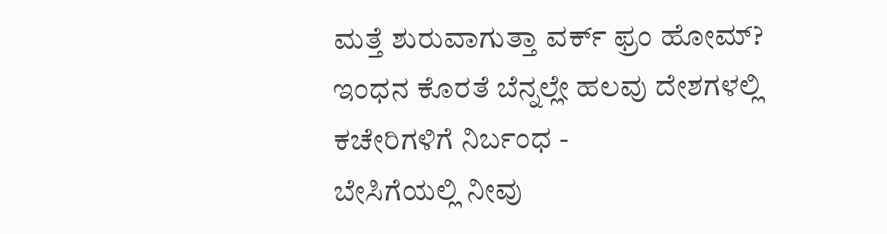ಮತ್ತೆ ಶುರುವಾಗುತ್ತಾ ವರ್ಕ್ ಫ್ರಂ ಹೋಮ್? ಇಂಧನ ಕೊರತೆ ಬೆನ್ನಲ್ಲೇ ಹಲವು ದೇಶಗಳಲ್ಲಿ ಕಚೇರಿಗಳಿಗೆ ನಿರ್ಬಂಧ -
ಬೇಸಿಗೆಯಲ್ಲಿ ನೀವು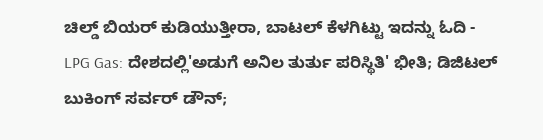ಚಿಲ್ಡ್ ಬಿಯರ್ ಕುಡಿಯುತ್ತೀರಾ, ಬಾಟಲ್ ಕೆಳಗಿಟ್ಟು ಇದನ್ನು ಓದಿ -
LPG Gas: ದೇಶದಲ್ಲಿ'ಅಡುಗೆ ಅನಿಲ ತುರ್ತು ಪರಿಸ್ಥಿತಿ' ಭೀತಿ; ಡಿಜಿಟಲ್ ಬುಕಿಂಗ್ ಸರ್ವರ್ ಡೌನ್;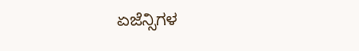ಏಜೆನ್ಸಿಗಳ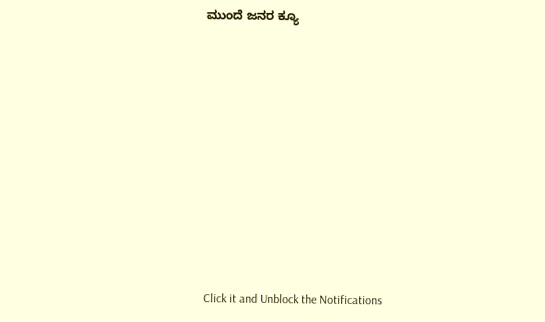ಮುಂದೆ ಜನರ ಕ್ಯೂ












Click it and Unblock the Notifications